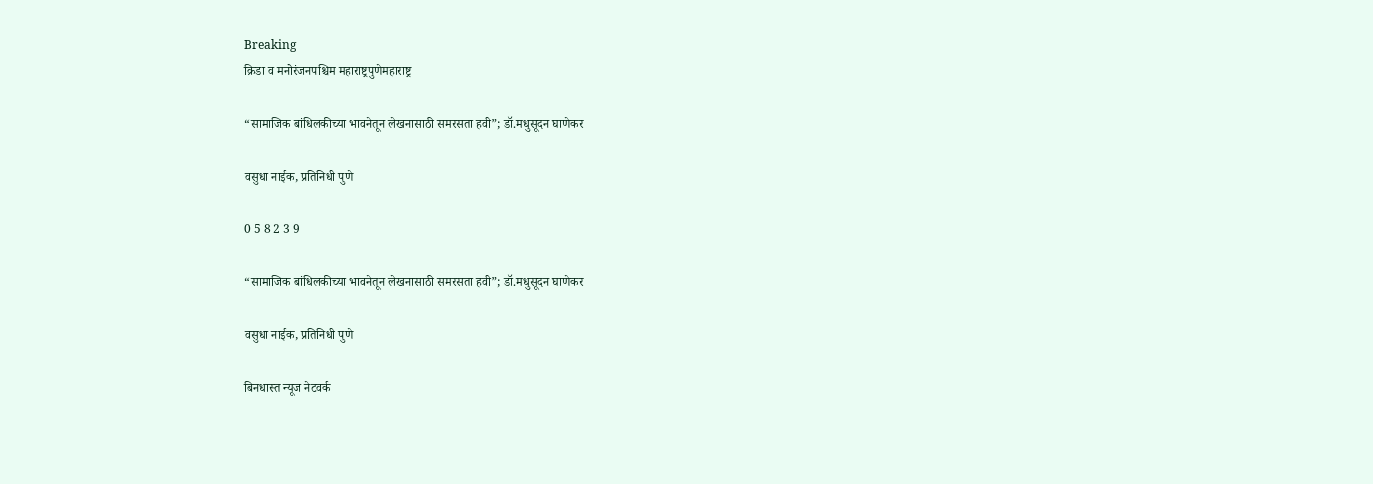Breaking
क्रिडा व मनोरंजनपश्चिम महाराष्ट्रपुणेमहाराष्ट्र

“सामाजिक बांधिलकीच्या भावनेतून लेखनासाठी समरसता हवी”; डॉ.मधुसूदन घाणेकर

वसुधा नाईक, प्रतिनिधी पुणे

0 5 8 2 3 9

“सामाजिक बांधिलकीच्या भावनेतून लेखनासाठी समरसता हवी”; डॉ.मधुसूदन घाणेकर

वसुधा नाईक, प्रतिनिधी पुणे

बिनधास्त न्यूज नेटवर्क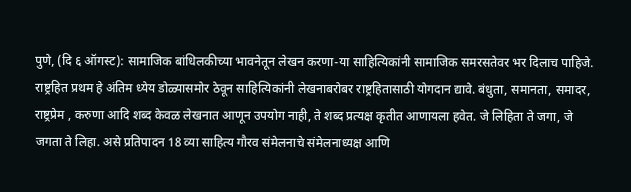पुणे, (दि ६ ऑगस्ट): सामाजिक बांधिलकीच्या भावनेतून लेखन करणा-या साहित्यिकांनी सामाजिक समरसतेवर भर दिलाच पाहिजे. राष्ट्रहित प्रथम हे अंतिम ध्येय डोळ्यासमोर ठेवून साहित्यिकांनी लेखनाबरोबर राष्ट्रहितासाठी योगदान द्यावे. बंधुता, समानता, समादर, राष्ट्रप्रेम , करुणा आदि शब्द केवळ लेखनात आणून उपयोग नाही, ते शब्द प्रत्यक्ष कृतीत आणायला हवेत. जे लिहिता ते जगा, जे जगता ते लिहा. असे प्रतिपादन 18 व्या साहित्य गौरव संमेलनाचे संमेलनाध्यक्ष आणि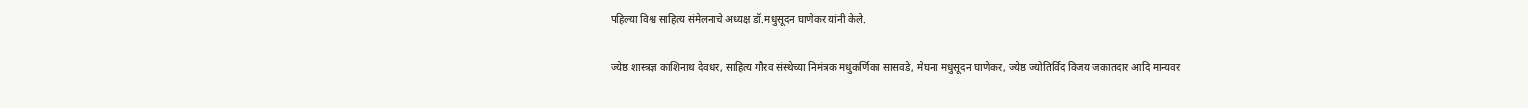पहिल्या विश्व साहित्य संमेलनाचे अध्यक्ष डॉ.मधुसूदन घाणेकर यांनी केले.

ज्येष्ठ शास्त्रज्ञ काशिनाथ देवधर, साहित्य गौरव संस्थेच्या निमंत्रक मधुकर्णिका सासवडे, मेघना मधुसूदन घाणेकर, ज्येष्ठ ज्योतिर्विद विजय जकातदार आदि मान्यवर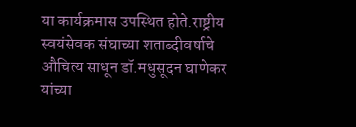या कार्यक्रमास उपस्थित होते.राष्ट्रीय स्वयंसेवक संघाच्या शताब्दीवर्षाचे औचित्य साधून डॉ.मधुसूदन घाणेकर यांच्या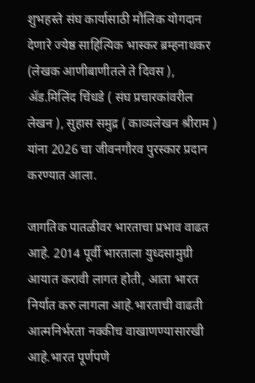शुभहस्ते संघ कार्यासाठी मौलिक योगदान देणारे ज्येष्ठ साहित्यिक भास्कर ब्रम्हनाथकर (लेखक आणीबाणीतले ते दिवस ), ॲड.मिलिंद चिंधडे ( संघ प्रचारकांवरील लेखन ), सुहास समुद्र ( काव्यलेखन श्रीराम ) यांना 2026 चा जीवनगौरव पुरस्कार प्रदान करण्यात आला.

जागतिक पातळीवर भारताचा प्रभाव वाढत आहे. 2014 पूर्वी भारताला युध्दसामुग्री आयात करावी लागत होती, आता भारत निर्यात करु लागला आहे.भारताची वाढती आत्मनिर्भरता नक्कीच वाखाणण्यासारखी आहे.भारत पूर्णपणे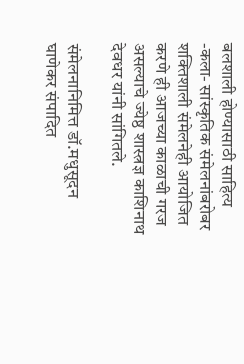बलशाली होण्यासाठी साहित्य -कला- सांस्कृतिक संमेलनांबरोबर शक्तिशाली संमेलनेही आयोजित करणे ही आजच्या काळाची गरज असल्याचे ज्येष्ठ शास्त्रज्ञ काशिनाथ देवधर यांनी सांगितले.

संमेलनानिमित्त डॉ.मधुसूदन घाणेकर संपादित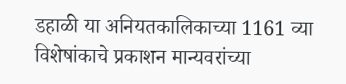डहाळी या अनियतकालिकाच्या 1161 व्या विशेषांकाचे प्रकाशन मान्यवरांच्या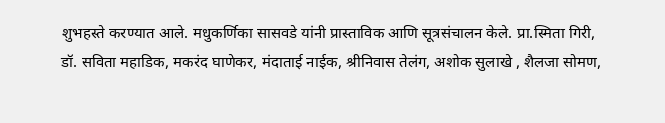शुभहस्ते करण्यात आले. मधुकर्णिका सासवडे यांनी प्रास्ताविक आणि सूत्रसंचालन केले. प्रा.स्मिता गिरी, डॉ. सविता महाडिक, मकरंद घाणेकर, मंदाताई नाईक, श्रीनिवास तेलंग, अशोक सुलाखे , शैलजा सोमण,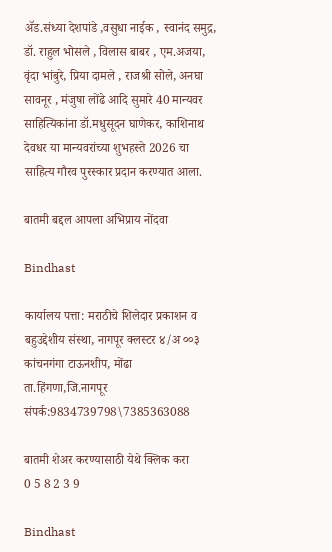ॲड.संध्या देशपांडे ,वसुधा नाईक , स्वानंद समुद्र, डॉ. राहुल भोसले , विलास बाबर , एम.अजया, वृंदा भांबुरे, प्रिया दामले , राजश्री सोले, अनघा सावनूर , मंजुषा लोंढे आदि सुमारे 40 मान्यवर साहित्यिकांना डॉ.मधुसूदन घाणेकर, काशिनाथ देवधर या मान्यवरांच्या शुभहस्ते 2026 चा साहित्य गौरव पुरस्कार प्रदान करण्यात आला.

बातमी बद्दल आपला अभिप्राय नोंदवा

Bindhast

कार्यालय पत्ता: मराठीचे शिलेदार प्रकाशन व बहुउद्देशीय संस्था, नागपूर क्लस्टर ४/अ ००३ कांचनगंगा टाऊनशीप, मोंढा ता.हिंगणा,जि.नागपूर संपर्क:9834739798\7385363088

बातमी शेअर करण्यासाठी येथे क्लिक करा
0 5 8 2 3 9

Bindhast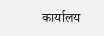कार्यालय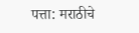पत्ता: मराठीचे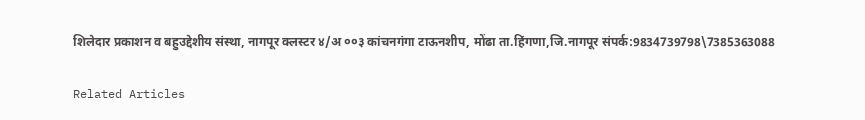शिलेदार प्रकाशन व बहुउद्देशीय संस्था, नागपूर क्लस्टर ४/अ ००३ कांचनगंगा टाऊनशीप, मोंढा ता.हिंगणा,जि.नागपूर संपर्क:9834739798\7385363088

Related Articles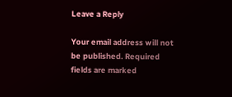Leave a Reply

Your email address will not be published. Required fields are marked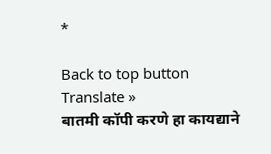*

Back to top button
Translate »
बातमी कॉपी करणे हा कायद्याने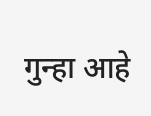गुन्हा आहे